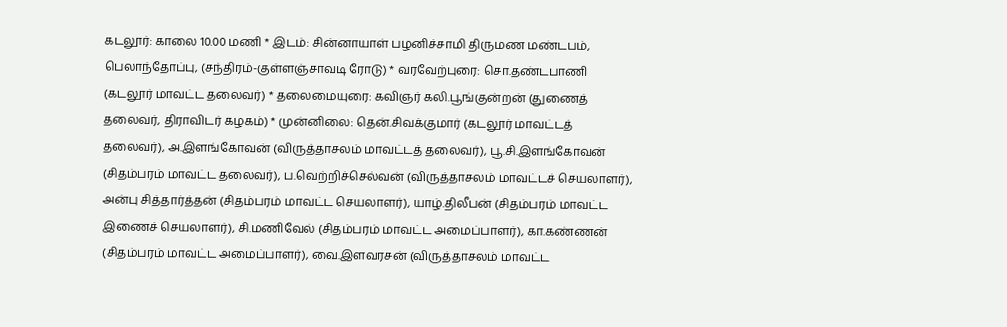கடலூர்: காலை 10.00 மணி * இடம்: சின்னாயாள் பழனிச்சாமி திருமண மண்டபம், பெலாந்தோப்பு, (சந்திரம்-குள்ளஞ்சாவடி ரோடு) * வரவேற்புரை: சொ.தண்டபாணி (கடலூர் மாவட்ட தலைவர்) * தலைமையுரை: கவிஞர் கலி.பூங்குன்றன் (துணைத் தலைவர், திராவிடர் கழகம்) * முன்னிலை: தென்.சிவக்குமார் (கடலூர் மாவட்டத் தலைவர்), அ.இளங்கோவன் (விருத்தாசலம் மாவட்டத் தலைவர்), பூ.சி.இளங்கோவன் (சிதம்பரம் மாவட்ட தலைவர்), ப.வெற்றிச்செல்வன் (விருத்தாசலம் மாவட்டச் செயலாளர்), அன்பு சித்தார்த்தன் (சிதம்பரம் மாவட்ட செயலாளர்), யாழ்.திலீபன் (சிதம்பரம் மாவட்ட இணைச் செயலாளர்), சி.மணிவேல் (சிதம்பரம் மாவட்ட அமைப்பாளர்), கா.கண்ணன் (சிதம்பரம் மாவட்ட அமைப்பாளர்), வை.இளவரசன் (விருத்தாசலம் மாவட்ட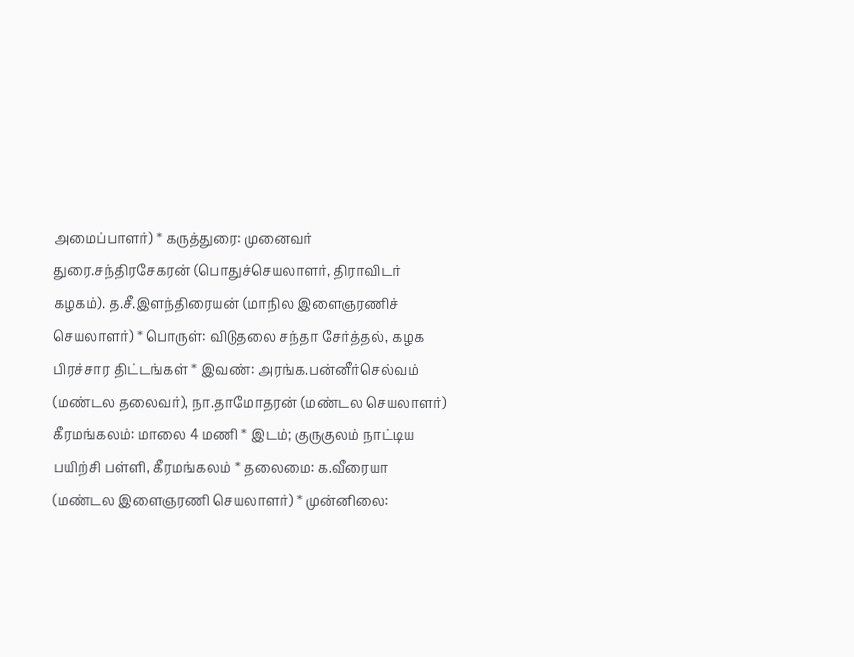அமைப்பாளர்) * கருத்துரை: முனைவர் துரை.சந்திரசேகரன் (பொதுச்செயலாளர், திராவிடர் கழகம்). த.சீ.இளந்திரையன் (மாநில இளைஞரணிச் செயலாளர்) * பொருள்: விடுதலை சந்தா சேர்த்தல், கழக பிரச்சார திட்டங்கள் * இவண்: அரங்க.பன்னீர்செல்வம் (மண்டல தலைவர்), நா.தாமோதரன் (மண்டல செயலாளர்)
கீரமங்கலம்: மாலை 4 மணி * இடம்; குருகுலம் நாட்டிய பயிற்சி பள்ளி, கீரமங்கலம் * தலைமை: க.வீரையா (மண்டல இளைஞரணி செயலாளர்) * முன்னிலை: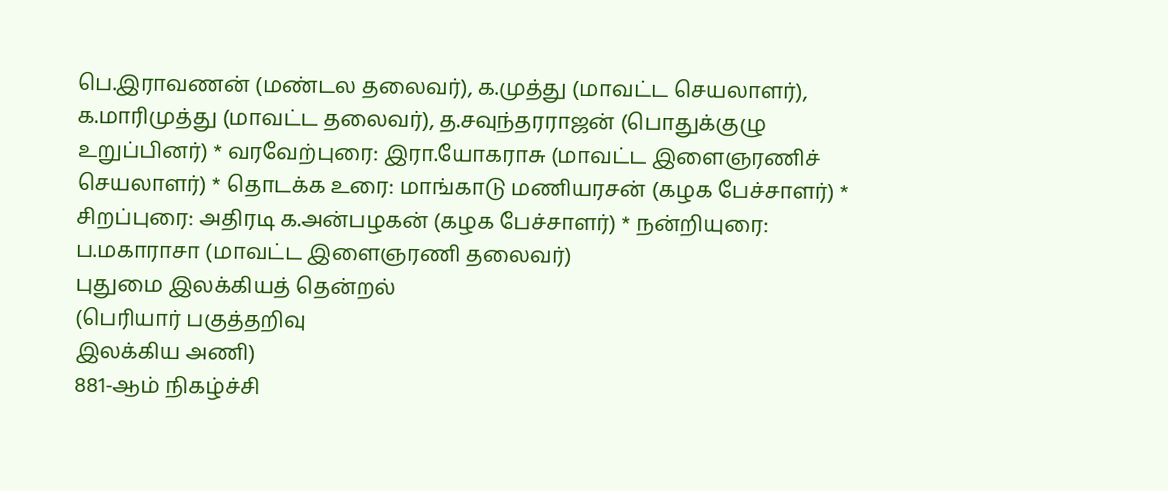பெ.இராவணன் (மண்டல தலைவர்), க.முத்து (மாவட்ட செயலாளர்), க.மாரிமுத்து (மாவட்ட தலைவர்), த.சவுந்தரராஜன் (பொதுக்குழு உறுப்பினர்) * வரவேற்புரை: இரா.யோகராசு (மாவட்ட இளைஞரணிச் செயலாளர்) * தொடக்க உரை: மாங்காடு மணியரசன் (கழக பேச்சாளர்) * சிறப்புரை: அதிரடி க.அன்பழகன் (கழக பேச்சாளர்) * நன்றியுரை: ப.மகாராசா (மாவட்ட இளைஞரணி தலைவர்)
புதுமை இலக்கியத் தென்றல்
(பெரியார் பகுத்தறிவு
இலக்கிய அணி)
881-ஆம் நிகழ்ச்சி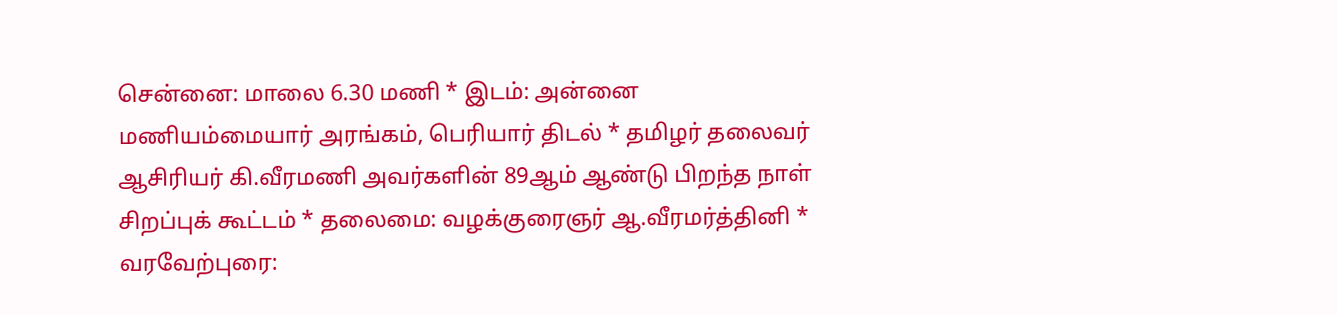சென்னை: மாலை 6.30 மணி * இடம்: அன்னை மணியம்மையார் அரங்கம், பெரியார் திடல் * தமிழர் தலைவர் ஆசிரியர் கி.வீரமணி அவர்களின் 89ஆம் ஆண்டு பிறந்த நாள் சிறப்புக் கூட்டம் * தலைமை: வழக்குரைஞர் ஆ.வீரமர்த்தினி * வரவேற்புரை: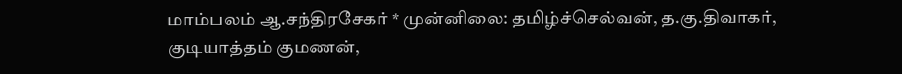மாம்பலம் ஆ.சந்திரசேகர் * முன்னிலை: தமிழ்ச்செல்வன், த.கு.திவாகர், குடியாத்தம் குமணன்,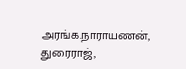அரங்க.நாராயணன், துரைராஜ்,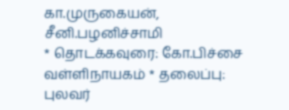கா.முருகையன், சீனி.பழனிச்சாமி
* தொடக்கவுரை: கோ.பிச்சை வள்ளிநாயகம் * தலைப்பு: புலவர்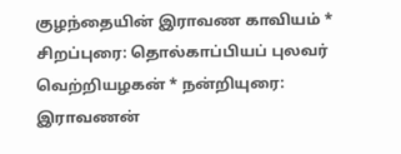குழந்தையின் இராவண காவியம் * சிறப்புரை: தொல்காப்பியப் புலவர் வெற்றியழகன் * நன்றியுரை: இராவணன்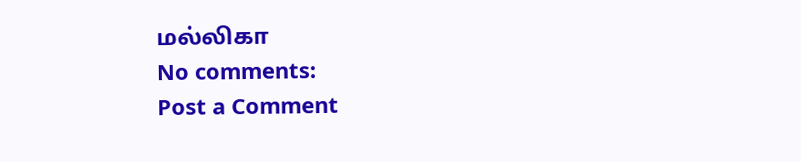மல்லிகா
No comments:
Post a Comment